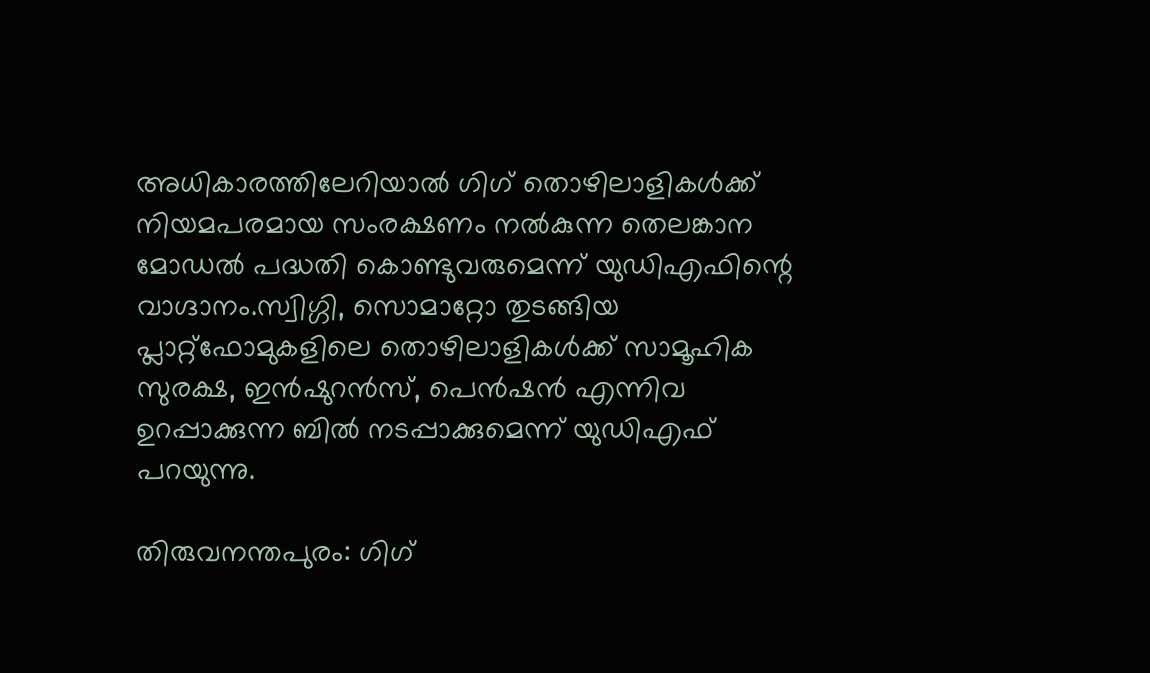അധികാരത്തിലേറിയാൽ ഗിഗ് തൊഴിലാളികൾക്ക് നിയമപരമായ സംരക്ഷണം നൽകുന്ന തെലങ്കാന മോഡൽ പദ്ധതി കൊണ്ടുവരുമെന്ന് യുഡിഎഫിന്റെ വാഗ്ദാനം.സ്വിഗ്ഗി, സൊമാറ്റോ തുടങ്ങിയ പ്ലാറ്റ്‌ഫോമുകളിലെ തൊഴിലാളികൾക്ക് സാമൂഹിക സുരക്ഷ, ഇൻഷുറൻസ്, പെൻഷൻ എന്നിവ ഉറപ്പാക്കുന്ന ബിൽ നടപ്പാക്കുമെന്ന് യുഡിഎഫ് പറയുന്നു.

തിരുവനന്തപുരം: ഗിഗ്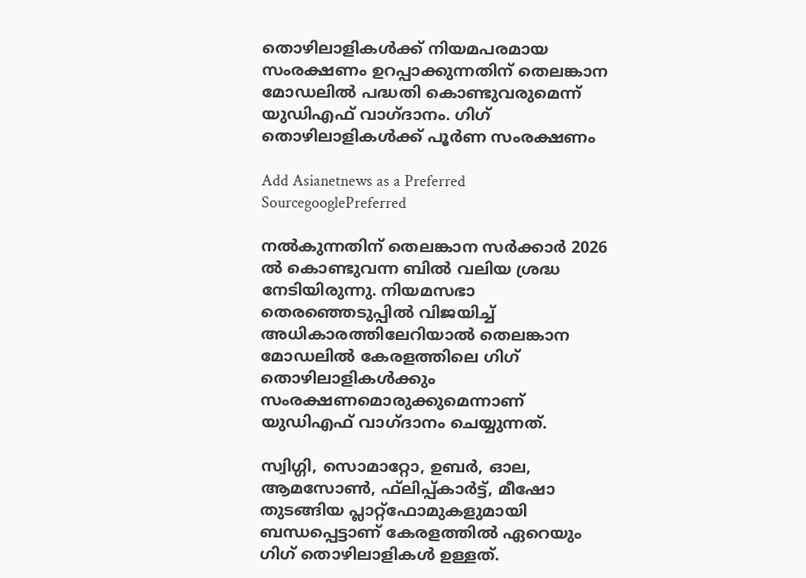തൊഴിലാളികള്‍ക്ക് നിയമപരമായ സംരക്ഷണം ഉറപ്പാക്കുന്നതിന് തെലങ്കാന മോഡലില്‍ പദ്ധതി കൊണ്ടുവരുമെന്ന് യുഡിഎഫ് വാഗ്ദാനം. ഗിഗ് തൊഴിലാളികള്‍ക്ക് പൂര്‍ണ സംരക്ഷണം

Add Asianetnews as a Preferred SourcegooglePreferred

നല്‍കുന്നതിന് തെലങ്കാന സര്‍ക്കാര്‍ 2026 ല്‍ കൊണ്ടുവന്ന ബില്‍ വലിയ ശ്രദ്ധ നേടിയിരുന്നു. നിയമസഭാ തെരഞ്ഞെടുപ്പില്‍ വിജയിച്ച് അധികാരത്തിലേറിയാല്‍ തെലങ്കാന മോഡലില്‍ കേരളത്തിലെ ഗിഗ് തൊഴിലാളികള്‍ക്കും സംരക്ഷണമൊരുക്കുമെന്നാണ് യുഡിഎഫ് വാഗ്ദാനം ചെയ്യുന്നത്.

സ്വിഗ്ഗി, സൊമാറ്റോ, ഉബര്‍, ഓല, ആമസോണ്‍, ഫ്‌ലിപ്പ്കാര്‍ട്ട്, മീഷോ തുടങ്ങിയ പ്ലാറ്റ്ഫോമുകളുമായി ബന്ധപ്പെട്ടാണ് കേരളത്തില്‍ ഏറെയും ഗിഗ് തൊഴിലാളികള്‍ ഉള്ളത്.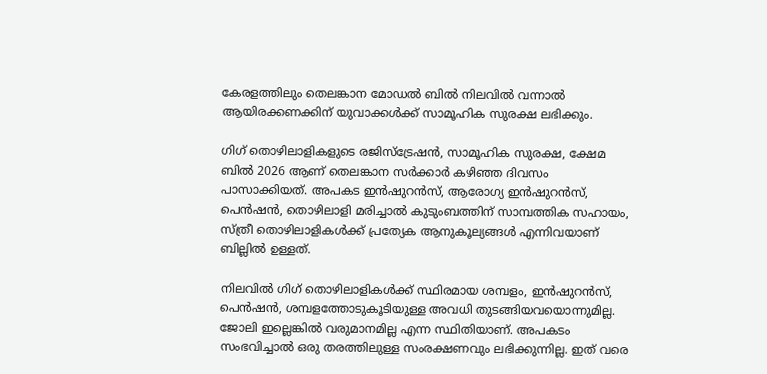കേരളത്തിലും തെലങ്കാന മോഡല്‍ ബില്‍ നിലവില്‍ വന്നാല്‍ ആയിരക്കണക്കിന് യുവാക്കള്‍ക്ക് സാമൂഹിക സുരക്ഷ ലഭിക്കും.

ഗിഗ് തൊഴിലാളികളുടെ രജിസ്‌ട്രേഷന്‍, സാമൂഹിക സുരക്ഷ, ക്ഷേമ ബില്‍ 2026 ആണ് തെലങ്കാന സര്‍ക്കാര്‍ കഴിഞ്ഞ ദിവസം പാസാക്കിയത്. അപകട ഇന്‍ഷുറന്‍സ്, ആരോഗ്യ ഇന്‍ഷുറന്‍സ്, പെന്‍ഷന്‍, തൊഴിലാളി മരിച്ചാല്‍ കുടുംബത്തിന് സാമ്പത്തിക സഹായം, സ്ത്രീ തൊഴിലാളികള്‍ക്ക് പ്രത്യേക ആനുകൂല്യങ്ങള്‍ എന്നിവയാണ് ബില്ലില്‍ ഉള്ളത്.

നിലവില്‍ ഗിഗ് തൊഴിലാളികള്‍ക്ക് സ്ഥിരമായ ശമ്പളം, ഇന്‍ഷുറന്‍സ്, പെന്‍ഷന്‍, ശമ്പളത്തോടുകൂടിയുള്ള അവധി തുടങ്ങിയവയൊന്നുമില്ല. ജോലി ഇല്ലെങ്കില്‍ വരുമാനമില്ല എന്ന സ്ഥിതിയാണ്. അപകടം സംഭവിച്ചാല്‍ ഒരു തരത്തിലുള്ള സംരക്ഷണവും ലഭിക്കുന്നില്ല. ഇത് വരെ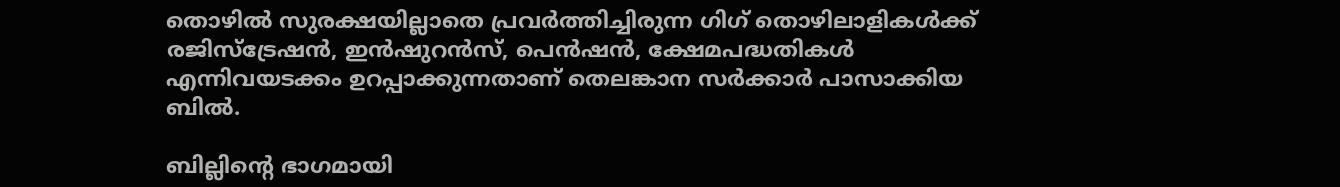തൊഴില്‍ സുരക്ഷയില്ലാതെ പ്രവര്‍ത്തിച്ചിരുന്ന ഗിഗ് തൊഴിലാളികള്‍ക്ക് രജിസ്‌ട്രേഷന്‍, ഇന്‍ഷുറന്‍സ്, പെന്‍ഷന്‍, ക്ഷേമപദ്ധതികള്‍ എന്നിവയടക്കം ഉറപ്പാക്കുന്നതാണ് തെലങ്കാന സര്‍ക്കാര്‍ പാസാക്കിയ ബില്‍.

ബില്ലിന്റെ ഭാഗമായി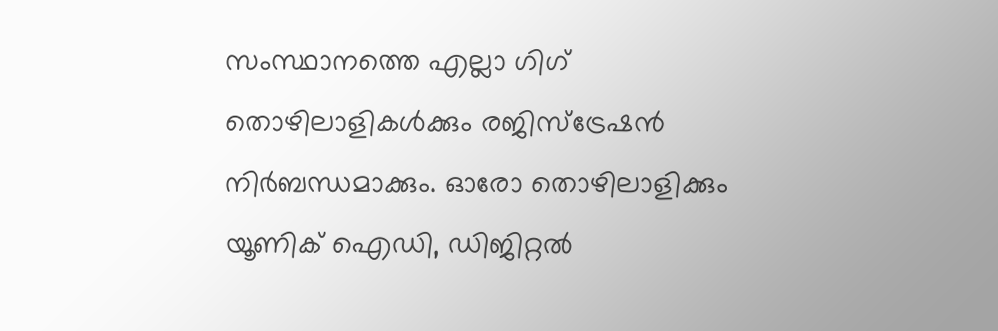സംസ്ഥാനത്തെ എല്ലാ ഗിഗ് തൊഴിലാളികള്‍ക്കും രജിസ്‌ട്രേഷന്‍ നിര്‍ബന്ധമാക്കും. ഓരോ തൊഴിലാളിക്കും യൂണിക് ഐഡി, ഡിജിറ്റല്‍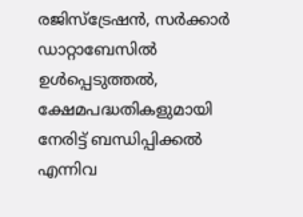രജിസ്‌ട്രേഷന്‍, സര്‍ക്കാര്‍ ഡാറ്റാബേസില്‍ ഉള്‍പ്പെടുത്തല്‍, ക്ഷേമപദ്ധതികളുമായി നേരിട്ട് ബന്ധിപ്പിക്കല്‍ എന്നിവ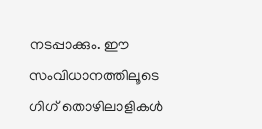നടപ്പാക്കും. ഈ സംവിധാനത്തിലൂടെ ഗിഗ് തൊഴിലാളികള്‍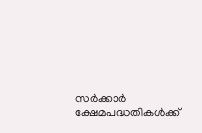സര്‍ക്കാര്‍ ക്ഷേമപദ്ധതികള്‍ക്ക്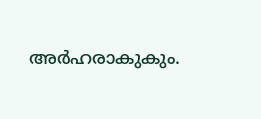അര്‍ഹരാകുകും.